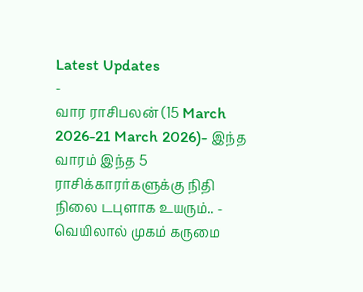Latest Updates
-
வார ராசிபலன் (15 March 2026-21 March 2026)- இந்த வாரம் இந்த 5 ராசிக்காரர்களுக்கு நிதி நிலை டபுளாக உயரும்.. -
வெயிலால் முகம் கருமை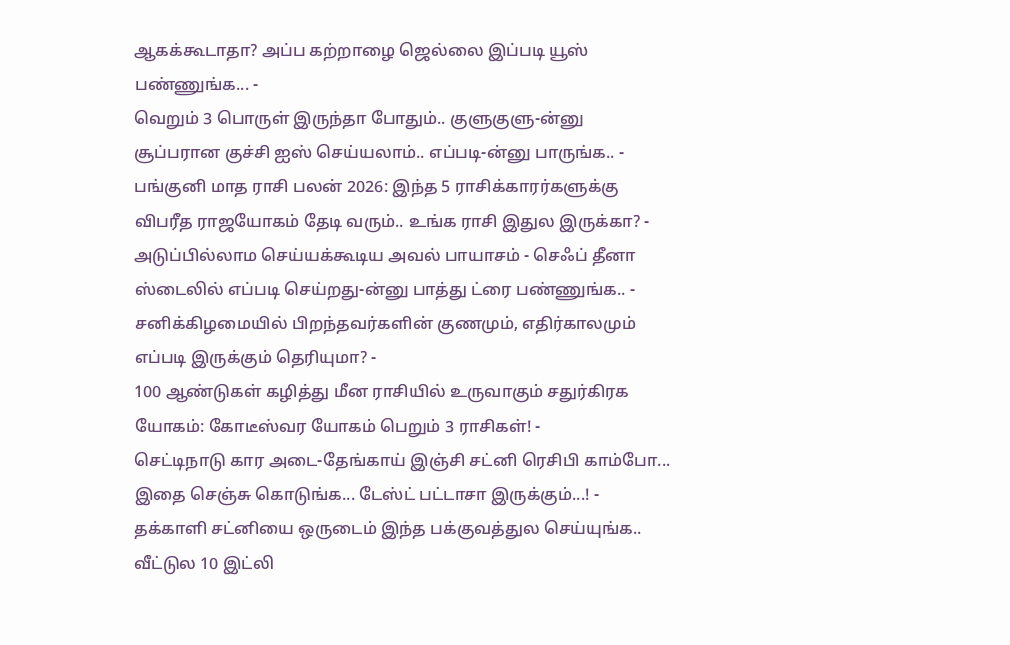ஆகக்கூடாதா? அப்ப கற்றாழை ஜெல்லை இப்படி யூஸ் பண்ணுங்க... -
வெறும் 3 பொருள் இருந்தா போதும்.. குளுகுளு-ன்னு சூப்பரான குச்சி ஐஸ் செய்யலாம்.. எப்படி-ன்னு பாருங்க.. -
பங்குனி மாத ராசி பலன் 2026: இந்த 5 ராசிக்காரர்களுக்கு விபரீத ராஜயோகம் தேடி வரும்.. உங்க ராசி இதுல இருக்கா? -
அடுப்பில்லாம செய்யக்கூடிய அவல் பாயாசம் - செஃப் தீனா ஸ்டைலில் எப்படி செய்றது-ன்னு பாத்து ட்ரை பண்ணுங்க.. -
சனிக்கிழமையில் பிறந்தவர்களின் குணமும், எதிர்காலமும் எப்படி இருக்கும் தெரியுமா? -
100 ஆண்டுகள் கழித்து மீன ராசியில் உருவாகும் சதுர்கிரக யோகம்: கோடீஸ்வர யோகம் பெறும் 3 ராசிகள்! -
செட்டிநாடு கார அடை-தேங்காய் இஞ்சி சட்னி ரெசிபி காம்போ... இதை செஞ்சு கொடுங்க... டேஸ்ட் பட்டாசா இருக்கும்...! -
தக்காளி சட்னியை ஒருடைம் இந்த பக்குவத்துல செய்யுங்க.. வீட்டுல 10 இட்லி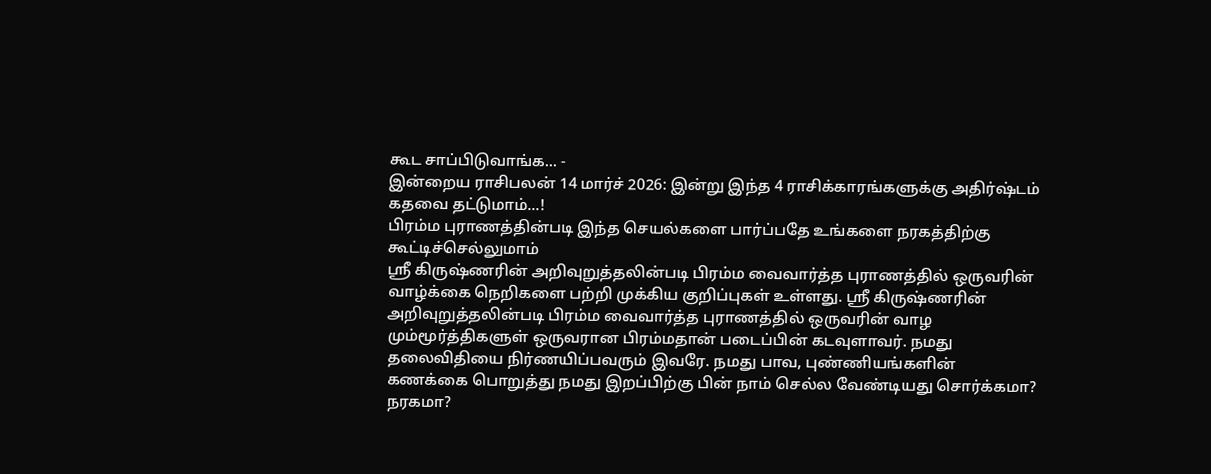கூட சாப்பிடுவாங்க... -
இன்றைய ராசிபலன் 14 மார்ச் 2026: இன்று இந்த 4 ராசிக்காரங்களுக்கு அதிர்ஷ்டம் கதவை தட்டுமாம்...!
பிரம்ம புராணத்தின்படி இந்த செயல்களை பார்ப்பதே உங்களை நரகத்திற்கு கூட்டிச்செல்லுமாம்
ஸ்ரீ கிருஷ்ணரின் அறிவுறுத்தலின்படி பிரம்ம வைவார்த்த புராணத்தில் ஒருவரின் வாழ்க்கை நெறிகளை பற்றி முக்கிய குறிப்புகள் உள்ளது. ஸ்ரீ கிருஷ்ணரின் அறிவுறுத்தலின்படி பிரம்ம வைவார்த்த புராணத்தில் ஒருவரின் வாழ
மும்மூர்த்திகளுள் ஒருவரான பிரம்மதான் படைப்பின் கடவுளாவர். நமது தலைவிதியை நிர்ணயிப்பவரும் இவரே. நமது பாவ, புண்ணியங்களின் கணக்கை பொறுத்து நமது இறப்பிற்கு பின் நாம் செல்ல வேண்டியது சொர்க்கமா? நரகமா?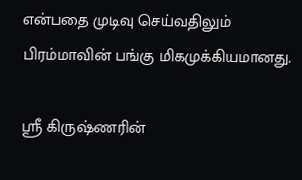என்பதை முடிவு செய்வதிலும் பிரம்மாவின் பங்கு மிகமுக்கியமானது.

ஸ்ரீ கிருஷ்ணரின்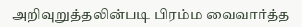அறிவுறுத்தலின்படி பிரம்ம வைவார்த்த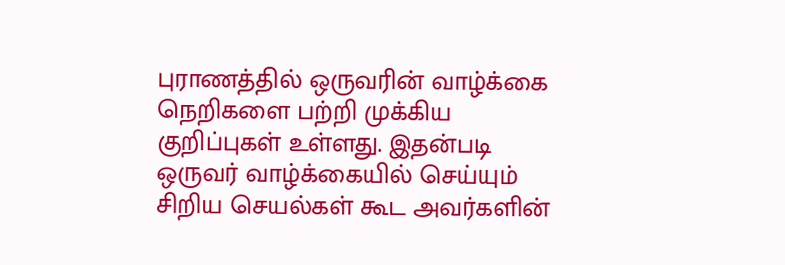புராணத்தில் ஒருவரின் வாழ்க்கை நெறிகளை பற்றி முக்கிய குறிப்புகள் உள்ளது. இதன்படி ஒருவர் வாழ்க்கையில் செய்யும் சிறிய செயல்கள் கூட அவர்களின்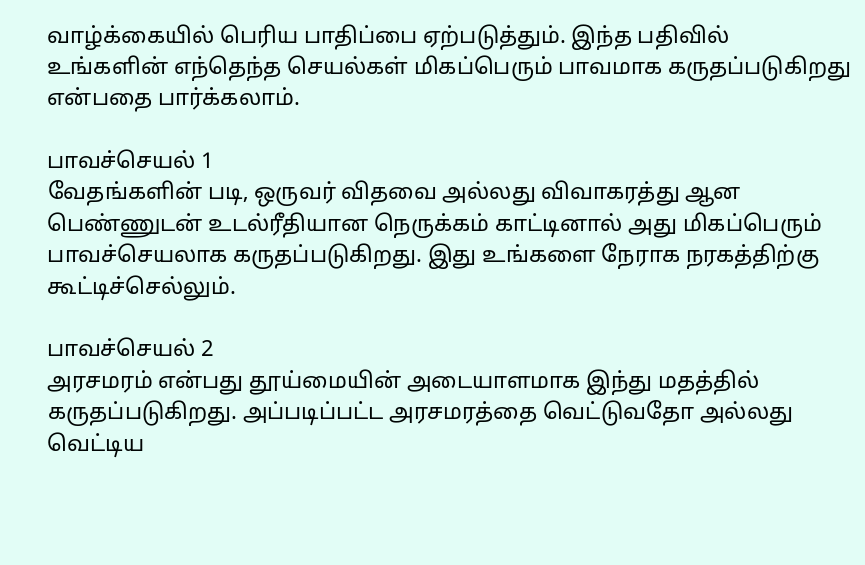வாழ்க்கையில் பெரிய பாதிப்பை ஏற்படுத்தும். இந்த பதிவில் உங்களின் எந்தெந்த செயல்கள் மிகப்பெரும் பாவமாக கருதப்படுகிறது என்பதை பார்க்கலாம்.

பாவச்செயல் 1
வேதங்களின் படி, ஒருவர் விதவை அல்லது விவாகரத்து ஆன பெண்ணுடன் உடல்ரீதியான நெருக்கம் காட்டினால் அது மிகப்பெரும் பாவச்செயலாக கருதப்படுகிறது. இது உங்களை நேராக நரகத்திற்கு கூட்டிச்செல்லும்.

பாவச்செயல் 2
அரசமரம் என்பது தூய்மையின் அடையாளமாக இந்து மதத்தில் கருதப்படுகிறது. அப்படிப்பட்ட அரசமரத்தை வெட்டுவதோ அல்லது வெட்டிய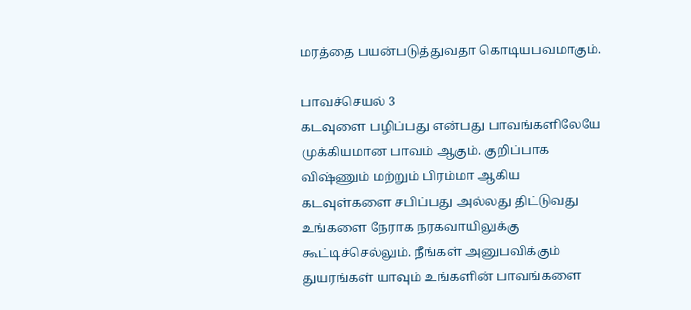மரத்தை பயன்படுத்துவதா கொடியபவமாகும்.

பாவச்செயல் 3
கடவுளை பழிப்பது என்பது பாவங்களிலேயே முக்கியமான பாவம் ஆகும். குறிப்பாக விஷ்ணும் மற்றும் பிரம்மா ஆகிய கடவுள்களை சபிப்பது அல்லது திட்டுவது உங்களை நேராக நரகவாயிலுக்கு கூட்டிச்செல்லும். நீங்கள் அனுபவிக்கும் துயரங்கள் யாவும் உங்களின் பாவங்களை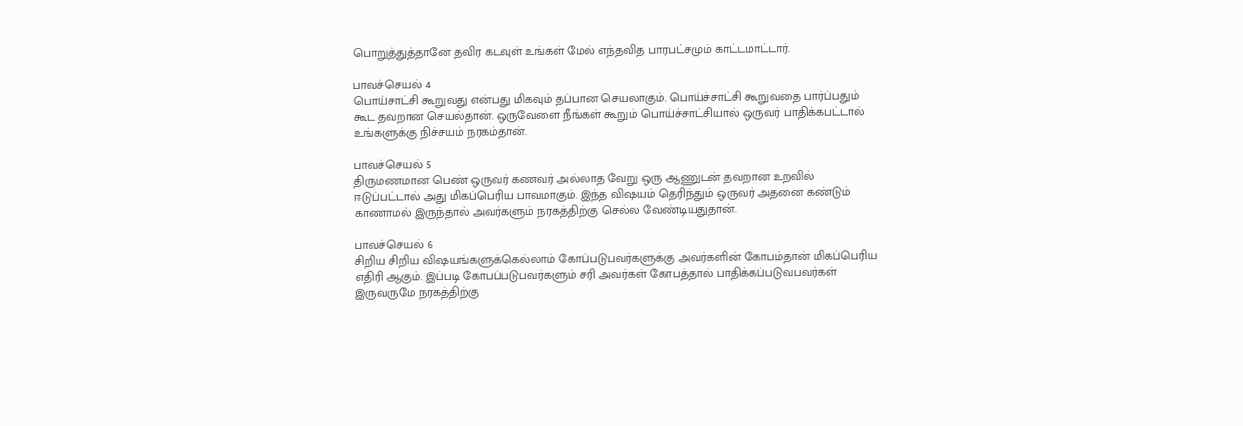பொறுத்துத்தானே தவிர கடவுள் உங்கள் மேல் எந்தவித பாரபட்சமும் காட்டமாட்டார்.

பாவச்செயல் 4
பொய்சாட்சி கூறுவது என்பது மிகவும் தப்பான செயலாகும். பொய்ச்சாட்சி கூறுவதை பார்ப்பதும் கூட தவறான செயல்தான். ஒருவேளை நீங்கள் கூறும் பொய்ச்சாட்சியால் ஒருவர் பாதிக்கபட்டால் உங்களுக்கு நிச்சயம் நரகம்தான்.

பாவச்செயல் 5
திருமணமான பெண் ஒருவர் கணவர் அல்லாத வேறு ஒரு ஆணுடன் தவறான உறவில் ஈடுப்பட்டால் அது மிகப்பெரிய பாவமாகும். இந்த விஷயம் தெரிந்தும் ஒருவர் அதனை கண்டும் காணாமல் இருந்தால் அவர்களும் நரகத்திற்கு செல்ல வேண்டியதுதான்.

பாவச்செயல் 6
சிறிய சிறிய விஷயங்களுக்கெல்லாம் கோப்படுபவர்களுக்கு அவர்களின் கோபம்தான் மிகப்பெரிய எதிரி ஆகும். இப்படி கோபப்படுபவர்களும் சரி அவர்கள் கோபத்தால் பாதிக்கப்படுவபவர்கள் இருவருமே நரகத்திற்கு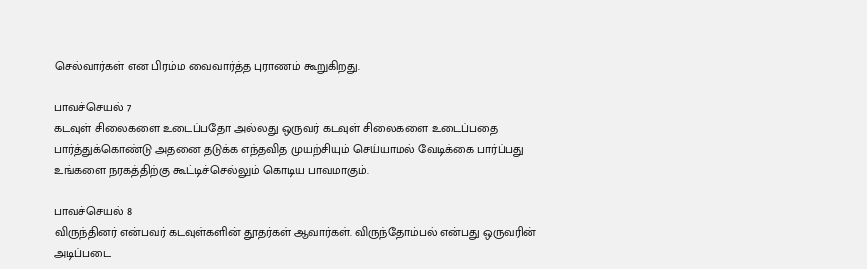செல்வார்கள் என பிரம்ம வைவார்த்த புராணம் கூறுகிறது.

பாவச்செயல் 7
கடவுள் சிலைகளை உடைப்பதோ அல்லது ஒருவர் கடவுள் சிலைகளை உடைப்பதை பார்த்துக்கொண்டு அதனை தடுக்க எந்தவித முயற்சியும் செய்யாமல் வேடிக்கை பார்ப்பது உங்களை நரகத்திற்கு கூட்டிச்செல்லும் கொடிய பாவமாகும்.

பாவச்செயல் 8
விருந்தினர் என்பவர் கடவுள்களின் தூதர்கள் ஆவார்கள். விருந்தோம்பல் என்பது ஒருவரின் அடிப்படை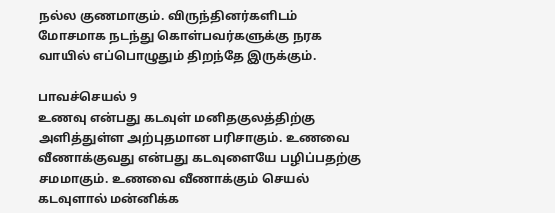நல்ல குணமாகும். விருந்தினர்களிடம் மோசமாக நடந்து கொள்பவர்களுக்கு நரக வாயில் எப்பொழுதும் திறந்தே இருக்கும்.

பாவச்செயல் 9
உணவு என்பது கடவுள் மனிதகுலத்திற்கு அளித்துள்ள அற்புதமான பரிசாகும். உணவை வீணாக்குவது என்பது கடவுளையே பழிப்பதற்கு சமமாகும். உணவை வீணாக்கும் செயல் கடவுளால் மன்னிக்க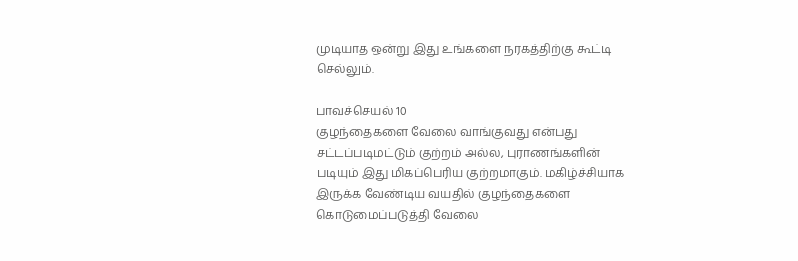முடியாத ஒன்று இது உங்களை நரகத்திற்கு கூட்டி செல்லும்.

பாவச்செயல் 10
குழந்தைகளை வேலை வாங்குவது என்பது சட்டப்படிமட்டும் குற்றம் அல்ல, புராணங்களின் படியும் இது மிகப்பெரிய குற்றமாகும். மகிழ்ச்சியாக இருக்க வேண்டிய வயதில் குழந்தைகளை கொடுமைப்படுத்தி வேலை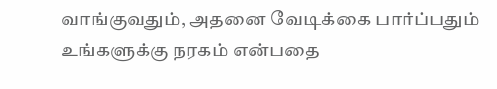வாங்குவதும், அதனை வேடிக்கை பார்ப்பதும் உங்களுக்கு நரகம் என்பதை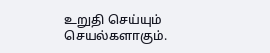உறுதி செய்யும் செயல்களாகும்.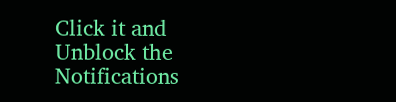Click it and Unblock the Notifications